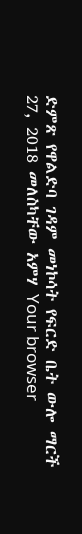ድምጽ የዋልድባ ገዳም መነኮሳት የፍርድ ቤት ውሎ ማርች 27, 2018 መለስካቸው አምሃ Your browser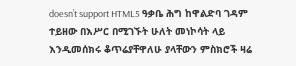doesn’t support HTML5 ዓቃቤ ሕግ ከዋልድባ ገዳም ተይዘው በእሥር በሚገኙት ሁለት መነኮሳት ላይ እንዲመሰክሩ ቆጥሬያቸዋለሁ ያላቸውን ምስክሮች ዛሬ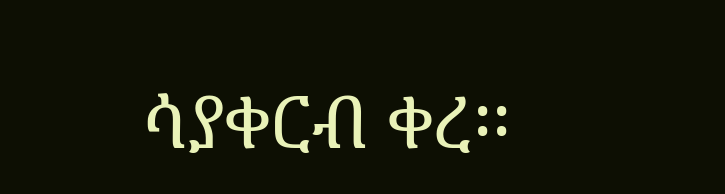ሳያቀርብ ቀረ፡፡